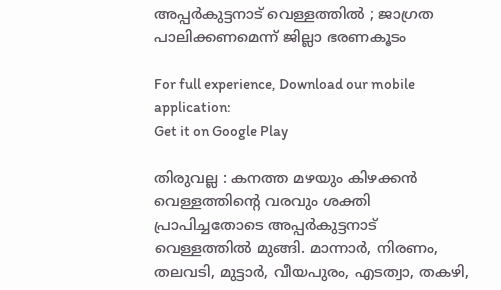അപ്പര്‍കുട്ടനാട് വെള്ളത്തില്‍ ; ജാഗ്രത പാലിക്കണമെന്ന് ജില്ലാ ഭരണകൂടം

For full experience, Download our mobile application:
Get it on Google Play

തിരുവല്ല : കനത്ത മഴയും കിഴക്കന്‍ വെള്ളത്തിന്‍റെ വരവും ശക്തി പ്രാപിച്ചതോടെ അപ്പര്‍കുട്ടനാട് വെള്ളത്തില്‍ മുങ്ങി. മാന്നാര്‍, നിരണം, തലവടി, മുട്ടാര്‍, വീയപുരം, എടത്വാ, തകഴി,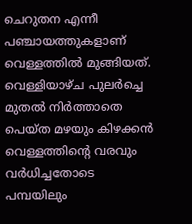ചെറുതന എന്നീ പഞ്ചായത്തുകളാണ് വെള്ളത്തില്‍ മുങ്ങിയത്. വെള്ളിയാഴ്‌ച പുലര്‍ച്ചെ മുതല്‍ നിര്‍ത്താതെ പെയ്ത മഴയും കിഴക്കന്‍ വെള്ളത്തിന്‍റെ വരവും വർധിച്ചതോടെ പമ്പയിലും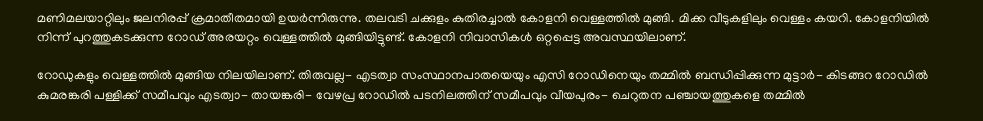മണിമലയാറ്റിലും ജലനിരപ്പ് ക്രമാതീതമായി ഉയര്‍ന്നിരുന്നു. തലവടി ചക്കുളം കുതിരച്ചാല്‍ കോളനി വെള്ളത്തില്‍ മുങ്ങി. മിക്ക വീടുകളിലും വെള്ളം കയറി. കോളനിയില്‍ നിന്ന് പുറത്തുകടക്കുന്ന റോഡ് അരയറ്റം വെള്ളത്തില്‍ മുങ്ങിയിട്ടുണ്ട്. കോളനി നിവാസികള്‍ ഒറ്റപ്പെട്ട അവസ്ഥയിലാണ്.

റോഡുകളും വെള്ളത്തില്‍ മുങ്ങിയ നിലയിലാണ്. തിരുവല്ല- എടത്വാ സംസ്ഥാനപാതയെയും എസി റോഡിനെയും തമ്മില്‍ ബന്ധിപ്പിക്കുന്ന മുട്ടാര്‍- കിടങ്ങറ റോഡില്‍ കുമരങ്കരി പള്ളിക്ക് സമീപവും എടത്വാ- തായങ്കരി- വേഴപ്ര റോഡില്‍ പടനിലത്തിന് സമീപവും വീയപുരം- ചെറുതന പഞ്ചായത്തുകളെ തമ്മില്‍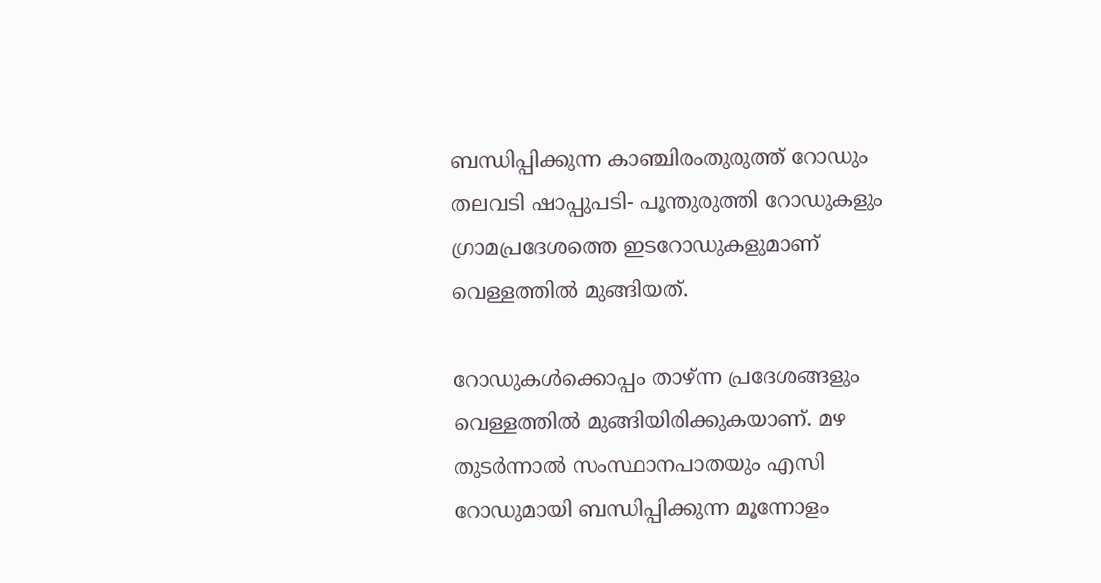ബന്ധിപ്പിക്കുന്ന കാഞ്ചിരംതുരുത്ത് റോഡും തലവടി ഷാപ്പുപടി- പൂന്തുരുത്തി റോഡുകളും ഗ്രാമപ്രദേശത്തെ ഇടറോഡുകളുമാണ് വെള്ളത്തില്‍ മുങ്ങിയത്.

റോഡുകള്‍ക്കൊപ്പം താഴ്ന്ന പ്രദേശങ്ങളും വെള്ളത്തില്‍ മുങ്ങിയിരിക്കുകയാണ്. മഴ തുടര്‍ന്നാല്‍ സംസ്ഥാനപാതയും എസി റോഡുമായി ബന്ധിപ്പിക്കുന്ന മൂന്നോളം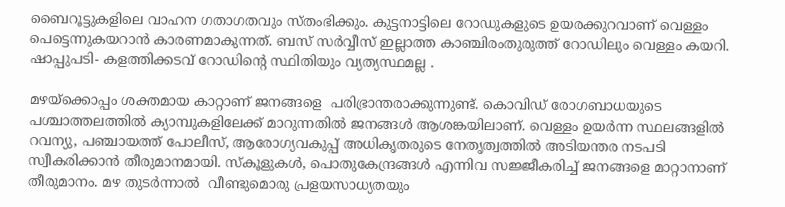ബൈറൂട്ടുകളിലെ വാഹന ഗതാഗതവും സ്‌തംഭിക്കും. കുട്ടനാട്ടിലെ റോഡുകളുടെ ഉയരക്കുറവാണ് വെള്ളം പെട്ടെന്നുകയറാന്‍ കാരണമാകുന്നത്. ബസ് സര്‍വ്വീസ് ഇല്ലാത്ത കാഞ്ചിരംതുരുത്ത് റോഡിലും വെള്ളം കയറി. ഷാപ്പുപടി- കളത്തിക്കടവ് റോഡിന്‍റെ സ്ഥിതിയും വ്യത്യസ്ഥമല്ല .

മഴയ്‌ക്കൊപ്പം ശക്തമായ കാറ്റാണ് ജനങ്ങളെ  പരിഭ്രാന്തരാക്കുന്നുണ്ട്. കൊവിഡ് രോഗബാധയുടെ പശ്ചാത്തലത്തില്‍ ക്യാമ്പുകളിലേക്ക് മാറുന്നതിൽ ജനങ്ങൾ ആശങ്കയിലാണ്. വെള്ളം ഉയർന്ന സ്ഥലങ്ങളില്‍ റവന്യു, പഞ്ചായത്ത് പോലീസ്, ആരോഗ്യവകുപ്പ് അധികൃതരുടെ നേതൃത്വത്തില്‍ അടിയന്തര നടപടി സ്വീകരിക്കാന്‍ തീരുമാനമായി. സ്‌കൂളുകള്‍, പൊതുകേന്ദ്രങ്ങൾ എന്നിവ സജ്ജീകരിച്ച് ജനങ്ങളെ മാറ്റാനാണ് തീരുമാനം. മഴ തുടർന്നാൽ  വീണ്ടുമൊരു പ്രളയസാധ്യതയും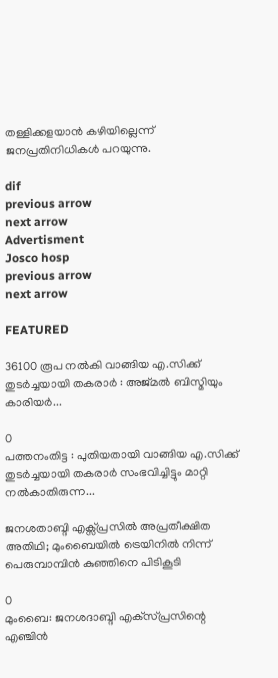തള്ളിക്കളയാന്‍ കഴിയില്ലെന്ന് ജനപ്രതിനിധികള്‍ പറയുന്നു.

dif
previous arrow
next arrow
Advertisment
Josco hosp
previous arrow
next arrow

FEATURED

36100 രൂപ നല്‍കി വാങ്ങിയ എ.സിക്ക് തുടര്‍ച്ചയായി തകരാര്‍ : അജ്മല്‍ ബിസ്മിയും കാരിയര്‍...

0
പത്തനംതിട്ട : പുതിയതായി വാങ്ങിയ എ.സിക്ക് തുടര്‍ച്ചയായി തകരാര്‍ സംഭവിച്ചിട്ടും മാറ്റി നല്‍കാതിരുന്ന...

ജനശതാബ്ദി എക്സ്പ്രസിൽ അപ്രതീക്ഷിത അതിഥി; മുംബൈയിൽ ട്രെയിനിൽ നിന്ന് പെരുമ്പാമ്പിൻ കുഞ്ഞിനെ പിടികൂടി

0
മുംബൈ: ജനശദാബ്ദി എക്‌സ്പ്രസിന്റെ എഞ്ചിന്‍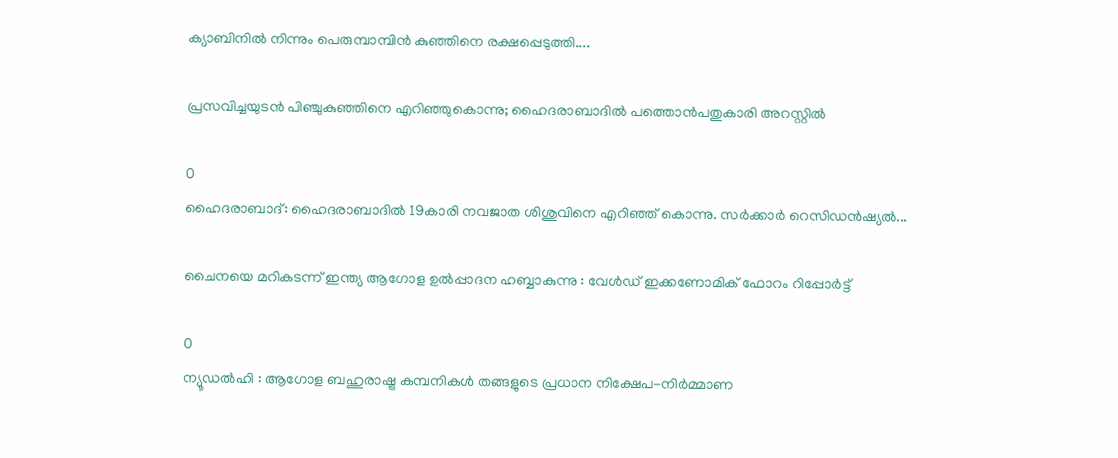ക്യാബിനില്‍ നിന്നും പെരുമ്പാമ്പിന്‍ കുഞ്ഞിനെ രക്ഷപ്പെടുത്തി....

പ്രസവിച്ചയുടൻ പിഞ്ചുകുഞ്ഞിനെ എറിഞ്ഞുകൊന്നു; ഹൈദരാബാദിൽ പത്തൊൻപതുകാരി അറസ്റ്റിൽ

0
ഹൈദരാബാദ്: ഹൈദരാബാദില്‍ 19കാരി നവജാത ശിശുവിനെ എറിഞ്ഞ് കൊന്നു. സര്‍ക്കാര്‍ റെസിഡന്‍ഷ്യല്‍...

ചൈനയെ മറികടന്ന് ഇന്ത്യ ആഗോള ഉൽപ്പാദന ഹബ്ബാകുന്നു : വേൾഡ് ഇക്കണോമിക് ഫോറം റിപ്പോർട്ട്

0
ന്യൂഡൽഹി : ആഗോള ബഹുരാഷ്ട്ര കമ്പനികൾ തങ്ങളുടെ പ്രധാന നിക്ഷേപ-നിർമ്മാണ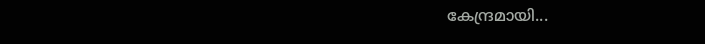കേന്ദ്രമായി...